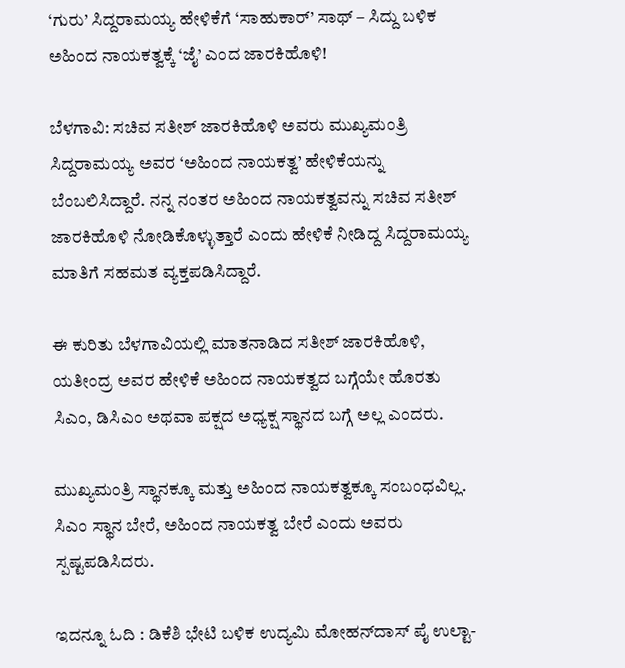‘ಗುರು’ ಸಿದ್ದರಾಮಯ್ಯ ಹೇಳಿಕೆಗೆ ‘ಸಾಹುಕಾರ್’ ಸಾಥ್ – ಸಿದ್ದು ಬಳಿಕ ಅಹಿಂದ ನಾಯಕತ್ವಕ್ಕೆ ‘ಜೈ’ ಎಂದ ಜಾರಕಿಹೊಳಿ!

ಬೆಳಗಾವಿ: ಸಚಿವ ಸತೀಶ್ ಜಾರಕಿಹೊಳಿ ಅವರು ಮುಖ್ಯಮಂತ್ರಿ ಸಿದ್ದರಾಮಯ್ಯ ಅವರ ‘ಅಹಿಂದ ನಾಯಕತ್ವ’ ಹೇಳಿಕೆಯನ್ನು ಬೆಂಬಲಿಸಿದ್ದಾರೆ. ನನ್ನ ನಂತರ ಅಹಿಂದ ನಾಯಕತ್ವವನ್ನು ಸಚಿವ ಸತೀಶ್ ಜಾರಕಿಹೊಳಿ ನೋಡಿಕೊಳ್ಳುತ್ತಾರೆ ಎಂದು ಹೇಳಿಕೆ ನೀಡಿದ್ದ ಸಿದ್ದರಾಮಯ್ಯ ಮಾತಿಗೆ ಸಹಮತ ವ್ಯಕ್ತಪಡಿಸಿದ್ದಾರೆ.

ಈ ಕುರಿತು ಬೆಳಗಾವಿಯಲ್ಲಿ ಮಾತನಾಡಿದ ಸತೀಶ್ ಜಾರಕಿಹೊಳಿ, ಯತೀಂದ್ರ ಅವರ ಹೇಳಿಕೆ ಅಹಿಂದ ನಾಯಕತ್ವದ ಬಗ್ಗೆಯೇ ಹೊರತು ಸಿಎಂ, ಡಿಸಿಎಂ ಅಥವಾ ಪಕ್ಷದ ಅಧ್ಯಕ್ಷ ಸ್ಥಾನದ ಬಗ್ಗೆ ಅಲ್ಲ ಎಂದರು.

ಮುಖ್ಯಮಂತ್ರಿ ಸ್ಥಾನಕ್ಕೂ ಮತ್ತು ಅಹಿಂದ ನಾಯಕತ್ವಕ್ಕೂ ಸಂಬಂಧವಿಲ್ಲ. ಸಿಎಂ ಸ್ಥಾನ ಬೇರೆ, ಅಹಿಂದ ನಾಯಕತ್ವ ಬೇರೆ ಎಂದು ಅವರು ಸ್ಪಷ್ಟಪಡಿಸಿದರು.

ಇದನ್ನೂ ಓದಿ : ಡಿಕೆಶಿ ಭೇಟಿ ಬಳಿಕ ಉದ್ಯಮಿ ಮೋಹನ್‌ದಾಸ್ ಪೈ ಉಲ್ಟಾ-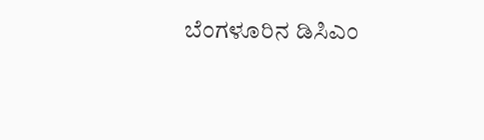ಬೆಂಗಳೂರಿನ ಡಿಸಿಎಂ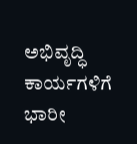ಅಭಿವೃದ್ಧಿ ಕಾರ್ಯಗಳಿಗೆ ಭಾರೀ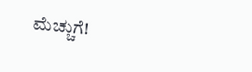ಮೆಚ್ಚುಗೆ!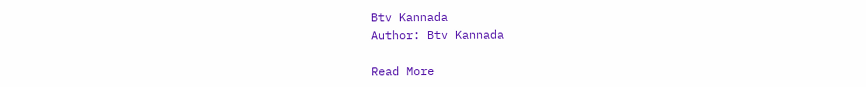Btv Kannada
Author: Btv Kannada

Read More